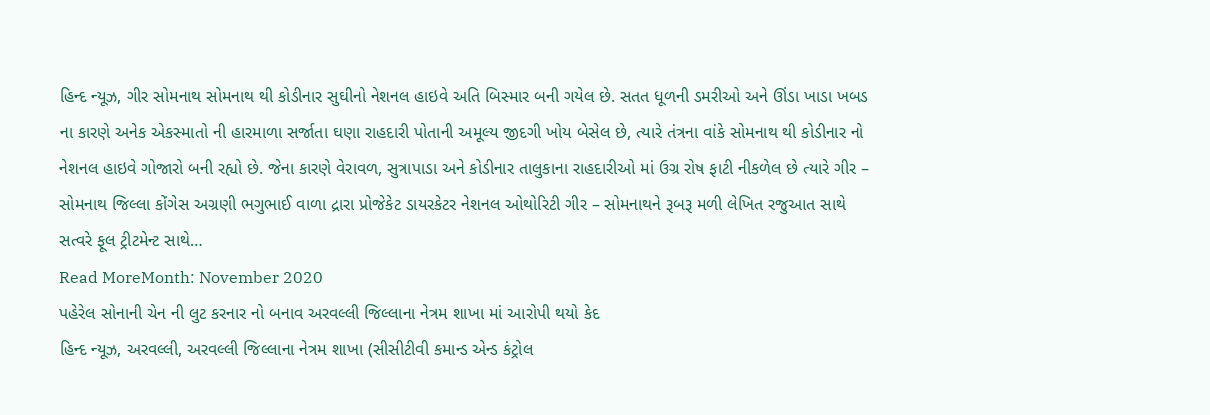હિન્દ ન્યૂઝ, ગીર સોમનાથ સોમનાથ થી કોડીનાર સુઘીનો નેશનલ હાઇવે અતિ બિસ્માર બની ગયેલ છે. સતત ધૂળની ડમરીઓ અને ઊંડા ખાડા ખબડ ના કારણે અનેક એકસ્માતો ની હારમાળા સર્જાતા ઘણા રાહદારી પોતાની અમૂલ્ય જીદગી ખોય બેસેલ છે, ત્યારે તંત્રના વાંકે સોમનાથ થી કોડીનાર નો નેશનલ હાઇવે ગોજારો બની રહ્યો છે. જેના કારણે વેરાવળ, સુત્રાપાડા અને કોડીનાર તાલુકાના રાહદારીઓ માં ઉગ્ર રોષ ફાટી નીકળેલ છે ત્યારે ગીર – સોમનાથ જિલ્લા કોંગેસ અગ્રણી ભગુભાઈ વાળા દ્રારા પ્રોજેકેટ ડાયરકેટર નેશનલ ઓથોરિટી ગીર – સોમનાથને રૂબરૂ મળી લેખિત રજુઆત સાથે સત્વરે ફૂલ ટ્રીટમેન્ટ સાથે…
Read MoreMonth: November 2020
પહેરેલ સોનાની ચેન ની લુટ કરનાર નો બનાવ અરવલ્લી જિલ્લાના નેત્રમ શાખા માં આરોપી થયો કેદ
હિન્દ ન્યૂઝ, અરવલ્લી, અરવલ્લી જિલ્લાના નેત્રમ શાખા (સીસીટીવી કમાન્ડ એન્ડ કંટ્રોલ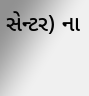સેન્ટર) ના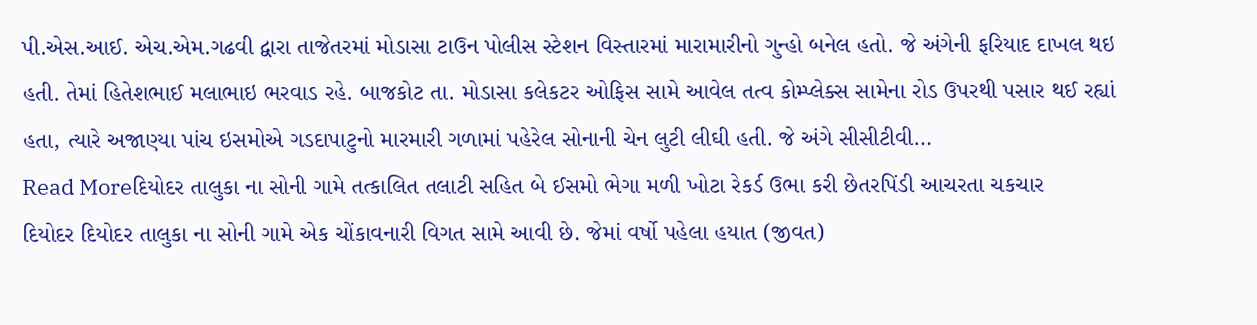પી.એસ.આઈ. એચ.એમ.ગઢવી દ્વારા તાજેતરમાં મોડાસા ટાઉન પોલીસ સ્ટેશન વિસ્તારમાં મારામારીનો ગુન્હો બનેલ હતો. જે અંગેની ફરિયાદ દાખલ થઇ હતી. તેમાં હિતેશભાઈ મલાભાઇ ભરવાડ રહે. બાજકોટ તા. મોડાસા કલેકટર ઓફિસ સામે આવેલ તત્વ કોમ્પ્લેક્સ સામેના રોડ ઉપરથી પસાર થઈ રહ્યાં હતા, ત્યારે અજાણ્યા પાંચ ઇસમોએ ગડદાપાટુનો મારમારી ગળામાં પહેરેલ સોનાની ચેન લુટી લીઘી હતી. જે અંગે સીસીટીવી…
Read Moreદિયોદર તાલુકા ના સોની ગામે તત્કાલિત તલાટી સહિત બે ઈસમો ભેગા મળી ખોટા રેકર્ડ ઉભા કરી છેતરપિંડી આચરતા ચકચાર
દિયોદર દિયોદર તાલુકા ના સોની ગામે એક ચોંકાવનારી વિગત સામે આવી છે. જેમાં વર્ષો પહેલા હયાત (જીવત)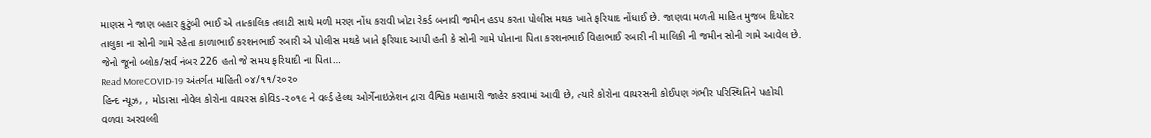માણસ ને જાણ બહાર કુટુંબી ભાઈ એ તાત્કાલિક તલાટી સાથે મળી મરણ નોંધ કરાવી ખોટા રેકર્ડ બનાવી જમીન હડપ કરતા પોલીસ મથક ખાતે ફરિયાદ નોંધાઈ છે. જાણવા મળતી માહિત મુજબ દિયોદર તાલુકા ના સોની ગામે રહેતા કાળાભાઈ કરશનભાઈ રબારી એ પોલીસ મથકે ખાતે ફરિયાદ આપી હતી કે સોની ગામે પોતાના પિતા કરશનભાઈ વિહાભાઈ રબારી ની માલિકી ની જમીન સોની ગામે આવેલ છે. જેનો જૂનો બ્લોક/સર્વ નંબર 226 હતો જે સમય ફરિયાદી ના પિતા…
Read MoreCOVID-19 અંતર્ગત માહિતી ૦૪/૧૧/૨૦૨૦
હિન્દ ન્યૂઝ, , મોડાસા નોવેલ કોરોના વાયરસ કોવિડ-૨૦૧૯ ને વર્લ્ડ હેલ્થ ઓર્ગેનાઇઝેશન દ્રારા વૈશ્વિક મહામારી જાહેર કરવામાં આવી છે, ત્યારે કોરોના વાયરસની કોઈપણ ગંભીર પરિસ્થિતિને પહોચી વળવા અરવલ્લી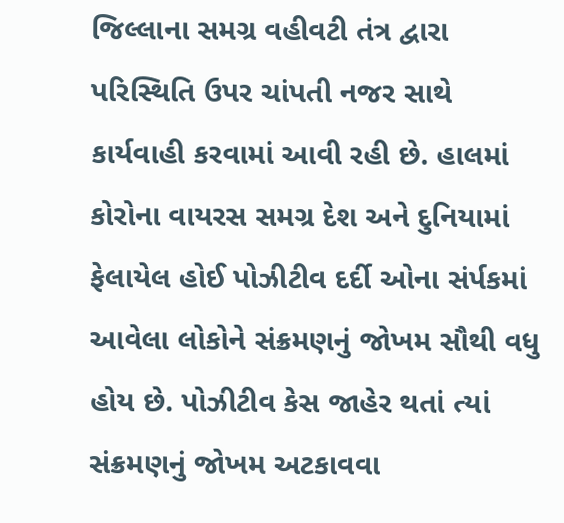જિલ્લાના સમગ્ર વહીવટી તંત્ર દ્વારા પરિસ્થિતિ ઉપર ચાંપતી નજર સાથે કાર્યવાહી કરવામાં આવી રહી છે. હાલમાં કોરોના વાયરસ સમગ્ર દેશ અને દુનિયામાં ફેલાયેલ હોઈ પોઝીટીવ દર્દી ઓના સંર્પકમાં આવેલા લોકોને સંક્રમણનું જોખમ સૌથી વધુ હોય છે. પોઝીટીવ કેસ જાહેર થતાં ત્યાં સંક્રમણનું જોખમ અટકાવવા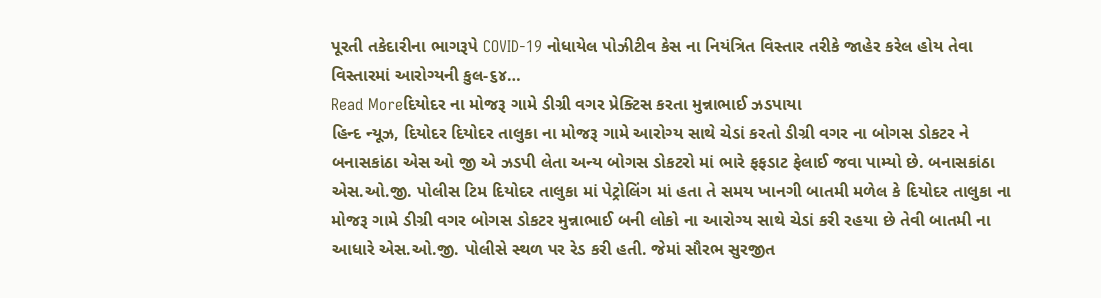પૂરતી તકેદારીના ભાગરૂપે COVID-19 નોધાયેલ પોઝીટીવ કેસ ના નિયંત્રિત વિસ્તાર તરીકે જાહેર કરેલ હોય તેવા વિસ્તારમાં આરોગ્યની કુલ-૬૪…
Read Moreદિયોદર ના મોજરૂ ગામે ડીગ્રી વગર પ્રેક્ટિસ કરતા મુન્નાભાઈ ઝડપાયા
હિન્દ ન્યૂઝ, દિયોદર દિયોદર તાલુકા ના મોજરૂ ગામે આરોગ્ય સાથે ચેડાં કરતો ડીગ્રી વગર ના બોગસ ડોકટર ને બનાસકાંઠા એસ ઓ જી એ ઝડપી લેતા અન્ય બોગસ ડોકટરો માં ભારે ફફડાટ ફેલાઈ જવા પામ્યો છે. બનાસકાંઠા એસ.ઓ.જી. પોલીસ ટિમ દિયોદર તાલુકા માં પેટ્રોલિંગ માં હતા તે સમય ખાનગી બાતમી મળેલ કે દિયોદર તાલુકા ના મોજરૂ ગામે ડીગ્રી વગર બોગસ ડોકટર મુન્નાભાઈ બની લોકો ના આરોગ્ય સાથે ચેડાં કરી રહયા છે તેવી બાતમી ના આધારે એસ.ઓ.જી. પોલીસે સ્થળ પર રેડ કરી હતી. જેમાં સૌરભ સુરજીત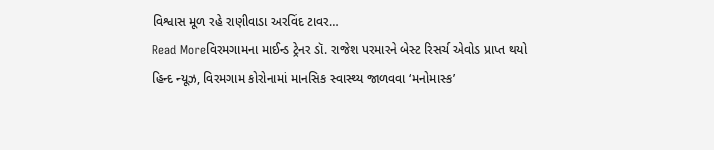વિશ્વાસ મૂળ રહે રાણીવાડા અરવિંદ ટાવર…
Read Moreવિરમગામના માઈન્ડ ટ્રેનર ડૉ. રાજેશ પરમારને બેસ્ટ રિસર્ચ એવોડ પ્રાપ્ત થયો
હિન્દ ન્યૂઝ, વિરમગામ કોરોનામાં માનસિક સ્વાસ્થ્ય જાળવવા ‘મનોમાસ્ક’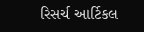રિસર્ચ આર્ટિકલ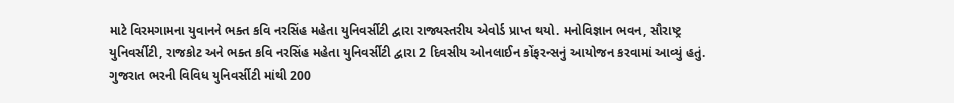માટે વિરમગામના યુવાનને ભક્ત કવિ નરસિંહ મહેતા યુનિવર્સીટી દ્વારા રાજ્યસ્તરીય એવોર્ડ પ્રાપ્ત થયો. મનોવિજ્ઞાન ભવન, સૌરાષ્ટ્ર યુનિવર્સીટી, રાજકોટ અને ભક્ત કવિ નરસિંહ મહેતા યુનિવર્સીટી દ્વારા 2 દિવસીય ઓનલાઈન કોંફરન્સનું આયોજન કરવામાં આવ્યું હતું. ગુજરાત ભરની વિવિધ યુનિવર્સીટી માંથી 200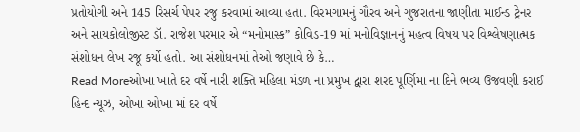પ્રતોયોગી અને 145 રિસર્ચ પેપર રજુ કરવામાં આવ્યા હતા. વિરમગામનું ગૌરવ અને ગુજરાતના જાણીતા માઈન્ડ ટ્રેનર અને સાયકોલોજીસ્ટ ડૉ. રાજેશ પરમાર એ “મનોમાસ્ક” કોવિડ-19 માં મનોવિજ્ઞાનનું મહત્વ વિષય પર વિશ્લેષણાત્મક સંશોધન લેખ રજૂ કર્યો હતો. આ સંશોધનમાં તેઓ જણાવે છે કે…
Read Moreઓખા ખાતે દર વર્ષે નારી શક્તિ મહિલા મંડળ ના પ્રમુખ દ્વારા શરદ પૂર્ણિમા ના દિને ભવ્ય ઉજવણી કરાઈ
હિન્દ ન્યૂઝ, ઓખા ઓખા માં દર વર્ષે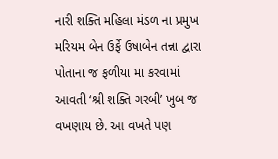નારી શક્તિ મહિલા મંડળ ના પ્રમુખ મરિયમ બેન ઉર્ફે ઉષાબેન તન્ના દ્વારા પોતાના જ ફળીયા મા કરવામાં આવતી ‘શ્રી શક્તિ ગરબી’ ખુબ જ વખણાય છે. આ વખતે પણ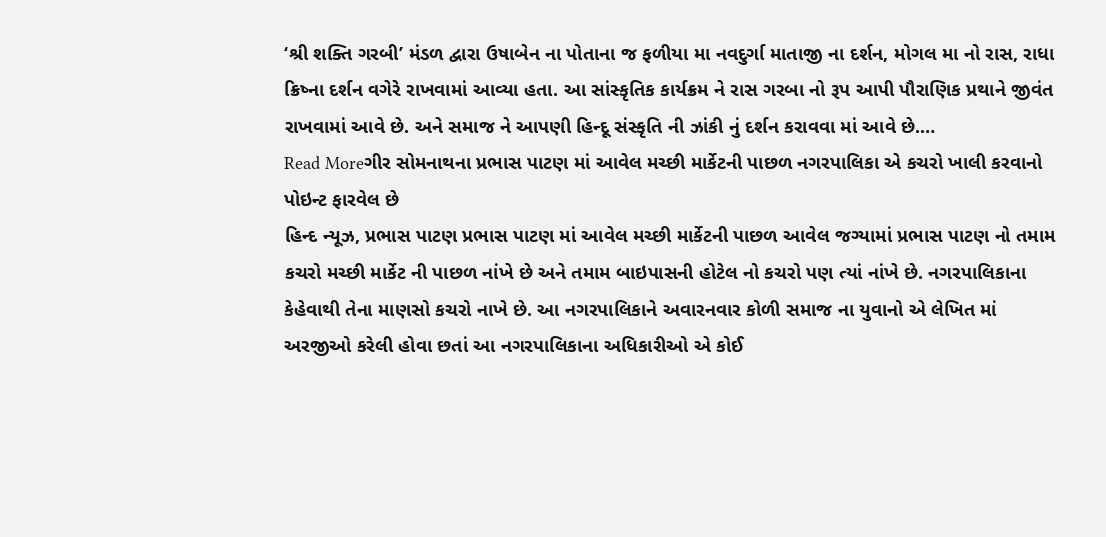‘શ્રી શક્તિ ગરબી’ મંડળ દ્વારા ઉષાબેન ના પોતાના જ ફળીયા મા નવદુર્ગા માતાજી ના દર્શન, મોગલ મા નો રાસ, રાધા ક્રિષ્ના દર્શન વગેરે રાખવામાં આવ્યા હતા. આ સાંસ્કૃતિક કાર્યક્રમ ને રાસ ગરબા નો રૂપ આપી પૌરાણિક પ્રથાને જીવંત રાખવામાં આવે છે. અને સમાજ ને આપણી હિન્દૂ સંસ્કૃતિ ની ઝાંકી નું દર્શન કરાવવા માં આવે છે.…
Read Moreગીર સોમનાથના પ્રભાસ પાટણ માં આવેલ મચ્છી માર્કેટની પાછળ નગરપાલિકા એ કચરો ખાલી કરવાનો પોઇન્ટ ફારવેલ છે
હિન્દ ન્યૂઝ, પ્રભાસ પાટણ પ્રભાસ પાટણ માં આવેલ મચ્છી માર્કેટની પાછળ આવેલ જગ્યામાં પ્રભાસ પાટણ નો તમામ કચરો મચ્છી માર્કેટ ની પાછળ નાંખે છે અને તમામ બાઇપાસની હોટેલ નો કચરો પણ ત્યાં નાંખે છે. નગરપાલિકાના કેહેવાથી તેના માણસો કચરો નાખે છે. આ નગરપાલિકાને અવારનવાર કોળી સમાજ ના યુવાનો એ લેખિત માં અરજીઓ કરેલી હોવા છતાં આ નગરપાલિકાના અધિકારીઓ એ કોઈ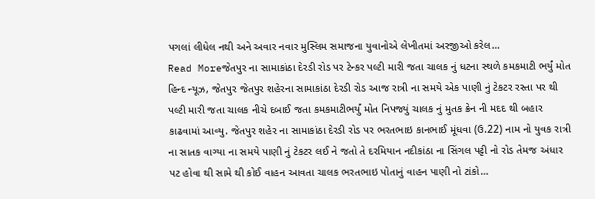પગલાં લીધેલ નથી અને અવાર નવાર મુસ્લિમ સમાજના યુવાનોએ લેખીતમાં અરજીઓ કરેલ…
Read Moreજેતપુર ના સામાકાંઠા દેરડી રોડ પર ટેન્કર પલ્ટી મારી જતા ચાલક નું ધટના સ્થળે કમકમાટી ભર્યું મોત
હિન્દ ન્યૂઝ, જેતપુર જેતપુર શહેરના સામાકાંઠા દેરડી રોડ આજ રાત્રી ના સમયે એક પાણી નું ટેકટર રસ્તા પર થી પલ્ટી મારી જતા ચાલક નીચે દબાઈ જતા કમકમાટીભર્યું મોત નિપજ્યું ચાલક નું મુતક ક્રેન ની મદદ થી બહાર કાઢવામાં આવ્યુ. જેતપુર શહેર ના સામાકાંઠા દેરડી રોડ પર ભરતભાઇ કાનભાઈ મૂંધવા (ઉ.22) નામ નો યુવક રાત્રી ના સાતક વાગ્યા ના સમયે પાણી નું ટેકટર લઈ ને જતો તે દરમિયાન નદીકાંઠા ના સિંગલ પટ્ટી નો રોડ તેમજ અંધાર પટ હોવા થી સામે થી કોઈ વાહન આવતા ચાલક ભરતભાઇ પોતાનું વાહન પાણી નો ટાંકો…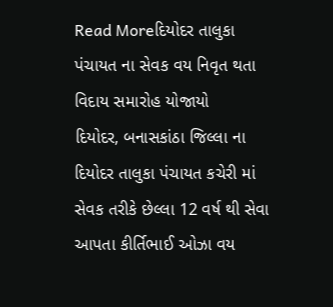Read Moreદિયોદર તાલુકા પંચાયત ના સેવક વય નિવૃત થતા વિદાય સમારોહ યોજાયો
દિયોદર, બનાસકાંઠા જિલ્લા ના દિયોદર તાલુકા પંચાયત કચેરી માં સેવક તરીકે છેલ્લા 12 વર્ષ થી સેવા આપતા કીર્તિભાઈ ઓઝા વય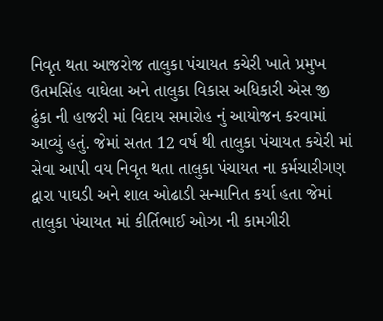નિવૃત થતા આજરોજ તાલુકા પંચાયત કચેરી ખાતે પ્રમુખ ઉતમસિંહ વાઘેલા અને તાલુકા વિકાસ અધિકારી એસ જી ઢુંકા ની હાજરી માં વિદાય સમારોહ નું આયોજન કરવામાં આવ્યું હતું. જેમાં સતત 12 વર્ષ થી તાલુકા પંચાયત કચેરી માં સેવા આપી વય નિવૃત થતા તાલુકા પંચાયત ના કર્મચારીગણ દ્વારા પાઘડી અને શાલ ઓઢાડી સન્માનિત કર્યા હતા જેમાં તાલુકા પંચાયત માં કીર્તિભાઈ ઓઝા ની કામગીરી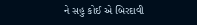ને સહુ કોઈ એ બિરદાવી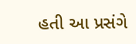હતી આ પ્રસંગે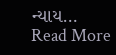ન્યાય…
Read More